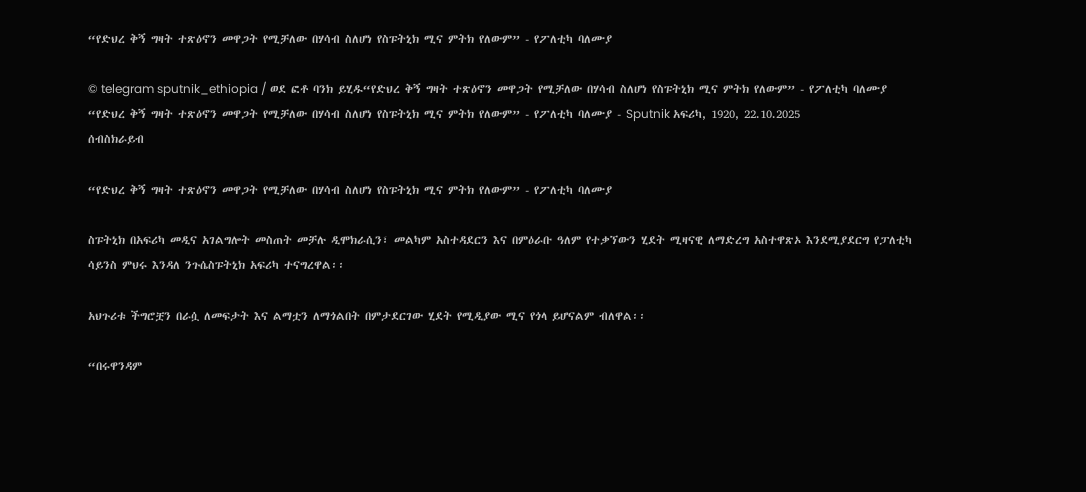“የድህረ ቅኝ ግዛት ተጽዕኖን መዋጋት የሚቻለው በሃሳብ ስለሆነ የስፑትኒክ ሚና ምትክ የለውም” - የፖለቲካ ባለሙያ

© telegram sputnik_ethiopia / ወደ ፎቶ ባንክ ይሂዱ“የድህረ ቅኝ ግዛት ተጽዕኖን መዋጋት የሚቻለው በሃሳብ ስለሆነ የስፑትኒክ ሚና ምትክ የለውም” - የፖለቲካ ባለሙያ
“የድህረ ቅኝ ግዛት ተጽዕኖን መዋጋት የሚቻለው በሃሳብ ስለሆነ የስፑትኒክ ሚና ምትክ የለውም” - የፖለቲካ ባለሙያ - Sputnik አፍሪካ, 1920, 22.10.2025
ሰብስክራይብ

“የድህረ ቅኝ ግዛት ተጽዕኖን መዋጋት የሚቻለው በሃሳብ ስለሆነ የስፑትኒክ ሚና ምትክ የለውም” - የፖለቲካ ባለሙያ

ስፑትኒክ በአፍሪካ መዲና አገልግሎት መስጠት መቻሉ ዲሞክራሲን፣ መልካም አስተዳደርን እና በምዕራቡ ዓለም የተቃኘውን ሂደት ሚዛናዊ ለማድረግ አስተዋጽኦ እንደሚያደርግ የፓለቲካ ሳይንስ ምህሩ እንዳለ ንጉሴስፑትኒክ አፍሪካ ተናግረዋል፡፡

አህጉሪቱ ችግሮቿን በራሷ ለመፍታት እና ልማቷን ለማጎልበት በምታደርገው ሂደት የሚዲያው ሚና የጎላ ይሆናልም ብለዋል፡፡

“በሩዋንዳም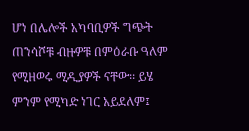ሆነ በሌሎች አካባቢዎች ግጭት ጠንሳሾቹ ብዙዎቹ በምዕራቡ ዓለም የሚዘወሩ ሚዲያዎች ናቸው፡፡ ይሄ ምንም የሚካድ ነገር አይደለም፤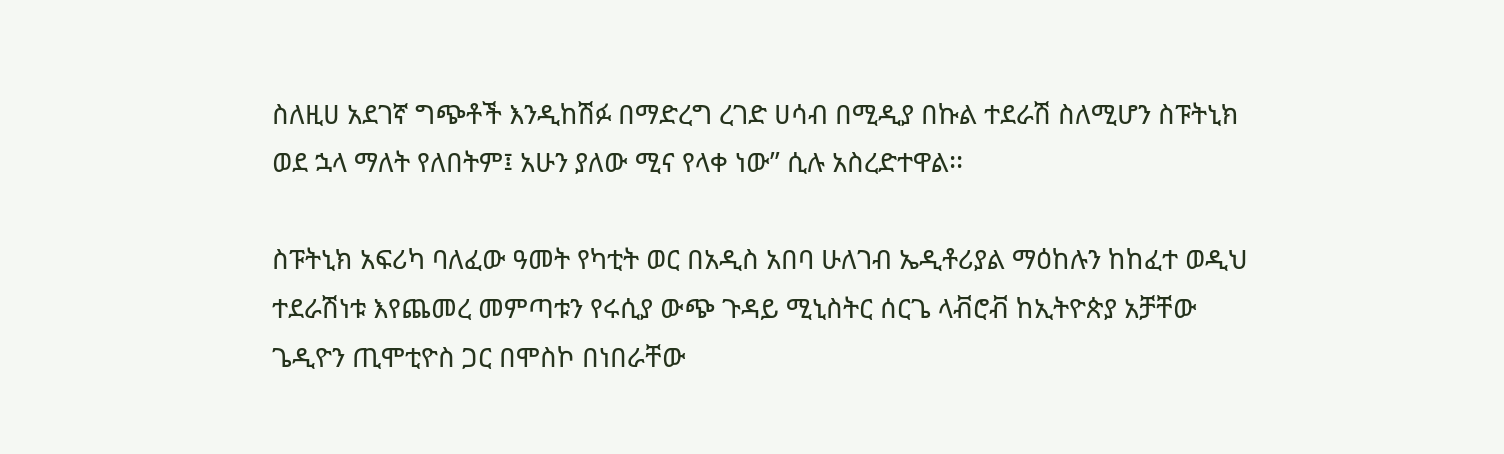ስለዚሀ አደገኛ ግጭቶች እንዲከሽፉ በማድረግ ረገድ ሀሳብ በሚዲያ በኩል ተደራሽ ስለሚሆን ስፑትኒክ ወደ ኋላ ማለት የለበትም፤ አሁን ያለው ሚና የላቀ ነው” ሲሉ አስረድተዋል፡፡

ስፑትኒክ አፍሪካ ባለፈው ዓመት የካቲት ወር በአዲስ አበባ ሁለገብ ኤዲቶሪያል ማዕከሉን ከከፈተ ወዲህ ተደራሽነቱ እየጨመረ መምጣቱን የሩሲያ ውጭ ጉዳይ ሚኒስትር ሰርጌ ላቭሮቭ ከኢትዮጵያ አቻቸው ጌዲዮን ጢሞቲዮስ ጋር በሞስኮ በነበራቸው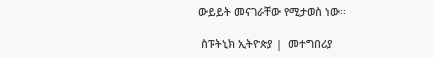ውይይት መናገራቸው የሚታወስ ነው፡፡

 ስፑትኒክ ኢትዮጵያ |  መተግበሪያ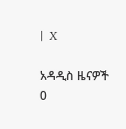|  X

አዳዲስ ዜናዎች
0